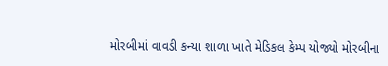મોરબીમાં વાવડી કન્યા શાળા ખાતે મેડિકલ કેમ્પ યોજ્યો મોરબીના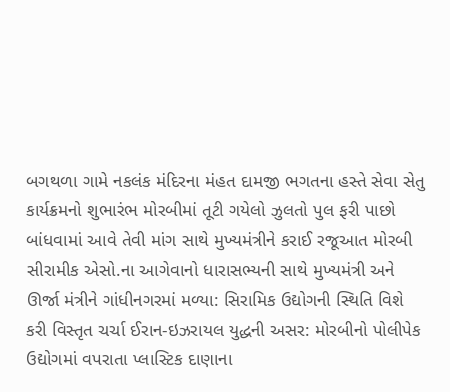બગથળા ગામે નકલંક મંદિરના મંહત દામજી ભગતના હસ્તે સેવા સેતુ કાર્યક્રમનો શુભારંભ મોરબીમાં તૂટી ગયેલો ઝુલતો પુલ ફરી પાછો બાંધવામાં આવે તેવી માંગ સાથે મુખ્યમંત્રીને કરાઈ રજૂઆત મોરબી સીરામીક એસો.ના આગેવાનો ધારાસભ્યની સાથે મુખ્યમંત્રી અને ઊર્જા મંત્રીને ગાંધીનગરમાં મળ્યા: સિરામિક ઉદ્યોગની સ્થિતિ વિશે કરી વિસ્તૃત ચર્ચા ઈરાન-ઇઝરાયલ યુદ્ધની અસર: મોરબીનો પોલીપેક ઉદ્યોગમાં વપરાતા પ્લાસ્ટિક દાણાના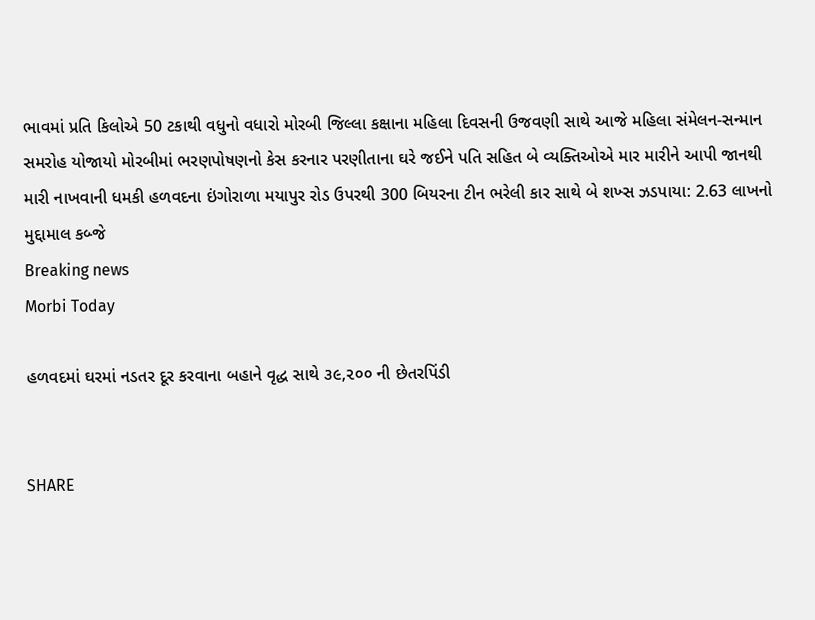ભાવમાં પ્રતિ કિલોએ 50 ટકાથી વધુનો વધારો મોરબી જિલ્લા કક્ષાના મહિલા દિવસની ઉજવણી સાથે આજે મહિલા સંમેલન-સન્માન સમરોહ યોજાયો મોરબીમાં ભરણપોષણનો કેસ કરનાર પરણીતાના ઘરે જઈને પતિ સહિત બે વ્યક્તિઓએ માર મારીને આપી જાનથી મારી નાખવાની ધમકી હળવદના ઇંગોરાળા મયાપુર રોડ ઉપરથી 300 બિયરના ટીન ભરેલી કાર સાથે બે શખ્સ ઝડપાયા: 2.63 લાખનો મુદ્દામાલ કબ્જે
Breaking news
Morbi Today

હળવદમાં ઘરમાં નડતર દૂર કરવાના બહાને વૃદ્ધ સાથે ૩૯,૨૦૦ ની છેતરપિંડી


SHARE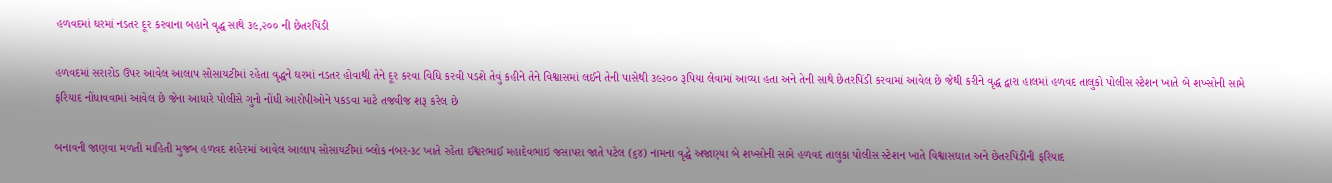હળવદમાં ઘરમાં નડતર દૂર કરવાના બહાને વૃદ્ધ સાથે ૩૯,૨૦૦ ની છેતરપિંડી

હળવદમાં સરારોડ ઉપર આવેલ આલાપ સોસાયટીમાં રહેતા વૃદ્ધને ઘરમાં નડતર હોવાથી તેને દૂર કરવા વિધિ કરવી પડશે તેવું કહીને તેને વિશ્વાસમાં લઈને તેની પાસેથી ૩૯૨૦૦ રૂપિયા લેવામાં આવ્યા હતા અને તેની સાથે છેતરપિંડી કરવામાં આવેલ છે જેથી કરીને વૃદ્ધ દ્વારા હાલમાં હળવદ તાલુકો પોલીસ સ્ટેશન ખાતે બે શખ્સોની સામે ફરિયાદ નોંધાવવામાં આવેલ છે જેના આધારે પોલીસે ગુનો નોંધી આરોપીઓને પકડવા માટે તજવીજ શરૂ કરેલ છે

બનાવની જાણવા મળતી માહિતી મુજબ હળવદ શહેરમાં આવેલ આલાપ સોસાયટીમાં બ્લોક નંબર-૩૮ ખાતે રહેતા ઈશ્વરભાઈ મહાદેવભાઇ જસાપરા જાતે પટેલ (૬૪) નામના વૃદ્ધે અજાણ્યા બે શખ્સોની સામે હળવદ તાલુકા પોલીસ સ્ટેશન ખાતે વિશ્વાસઘાત અને છેતરપિંડીની ફરિયાદ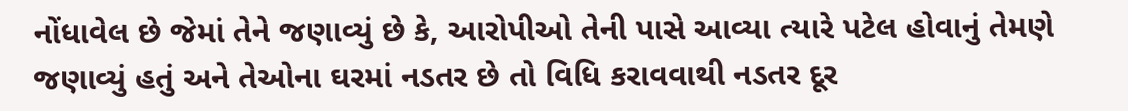નોંધાવેલ છે જેમાં તેને જણાવ્યું છે કે, આરોપીઓ તેની પાસે આવ્યા ત્યારે પટેલ હોવાનું તેમણે જણાવ્યું હતું અને તેઓના ઘરમાં નડતર છે તો વિધિ કરાવવાથી નડતર દૂર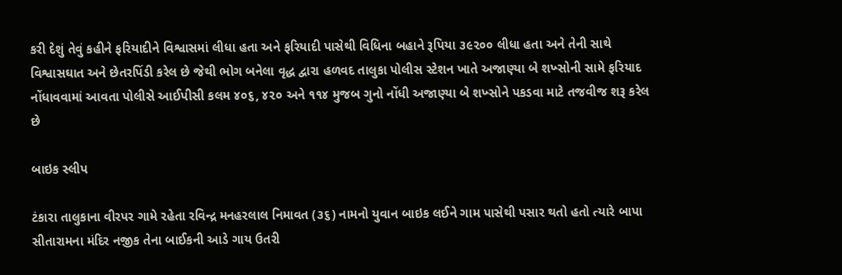કરી દેશું તેવું કહીને ફરિયાદીને વિશ્વાસમાં લીધા હતા અને ફરિયાદી પાસેથી વિધિના બહાને રૂપિયા ૩૯૨૦૦ લીધા હતા અને તેની સાથે વિશ્વાસઘાત અને છેતરપિંડી કરેલ છે જેથી ભોગ બનેલા વૃદ્ધ દ્વારા હળવદ તાલુકા પોલીસ સ્ટેશન ખાતે અજાણ્યા બે શખ્સોની સામે ફરિયાદ નોંધાવવામાં આવતા પોલીસે આઈપીસી કલમ ૪૦૬, ૪૨૦ અને ૧૧૪ મુજબ ગુનો નોંધી અજાણ્યા બે શખ્સોને પકડવા માટે તજવીજ શરૂ કરેલ છે

બાઇક સ્લીપ

ટંકારા તાલુકાના વીરપર ગામે રહેતા રવિન્દ્ર મનહરલાલ નિમાવત (૩૬) નામનો યુવાન બાઇક લઈને ગામ પાસેથી પસાર થતો હતો ત્યારે બાપા સીતારામના મંદિર નજીક તેના બાઈકની આડે ગાય ઉતરી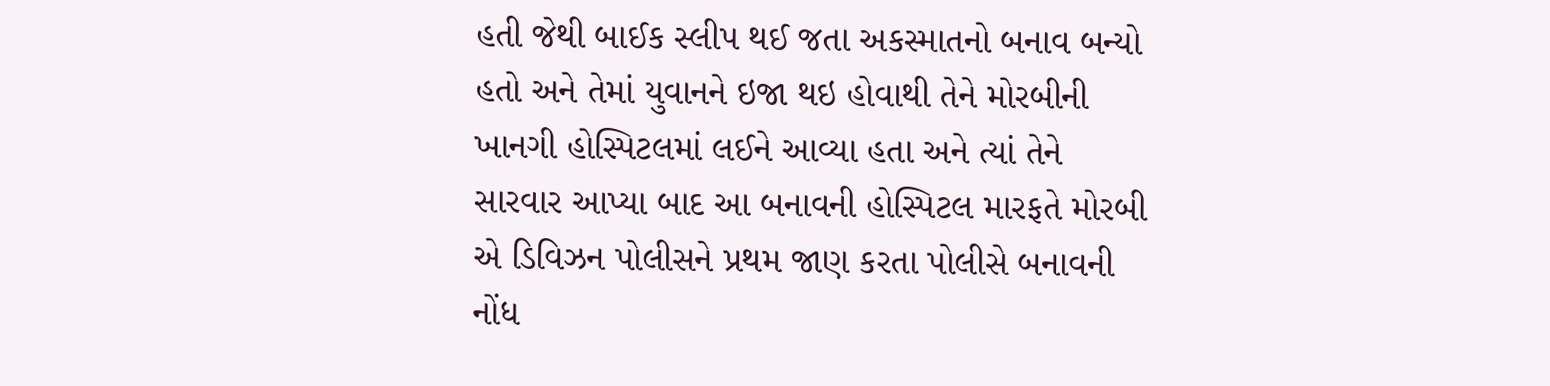હતી જેથી બાઈક સ્લીપ થઈ જતા અકસ્માતનો બનાવ બન્યો હતો અને તેમાં યુવાનને ઇજા થઇ હોવાથી તેને મોરબીની ખાનગી હોસ્પિટલમાં લઈને આવ્યા હતા અને ત્યાં તેને સારવાર આપ્યા બાદ આ બનાવની હોસ્પિટલ મારફતે મોરબી એ ડિવિઝન પોલીસને પ્રથમ જાણ કરતા પોલીસે બનાવની નોંધ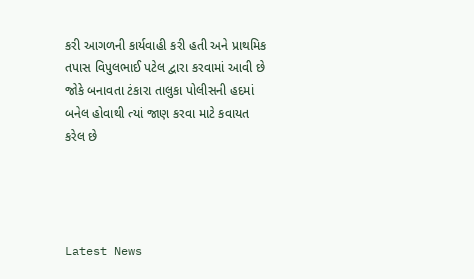કરી આગળની કાર્યવાહી કરી હતી અને પ્રાથમિક તપાસ વિપુલભાઈ પટેલ દ્વારા કરવામાં આવી છે જોકે બનાવતા ટંકારા તાલુકા પોલીસની હદમાં બનેલ હોવાથી ત્યાં જાણ કરવા માટે કવાયત કરેલ છે




Latest News